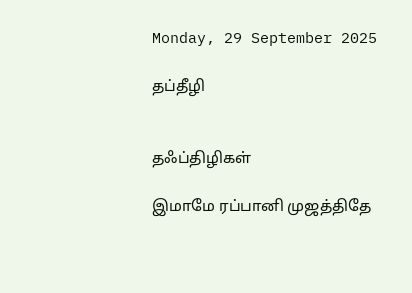Monday, 29 September 2025

தப்தீழி


தஃப்திழிகள்

இமாமே ரப்பானி முஜத்திதே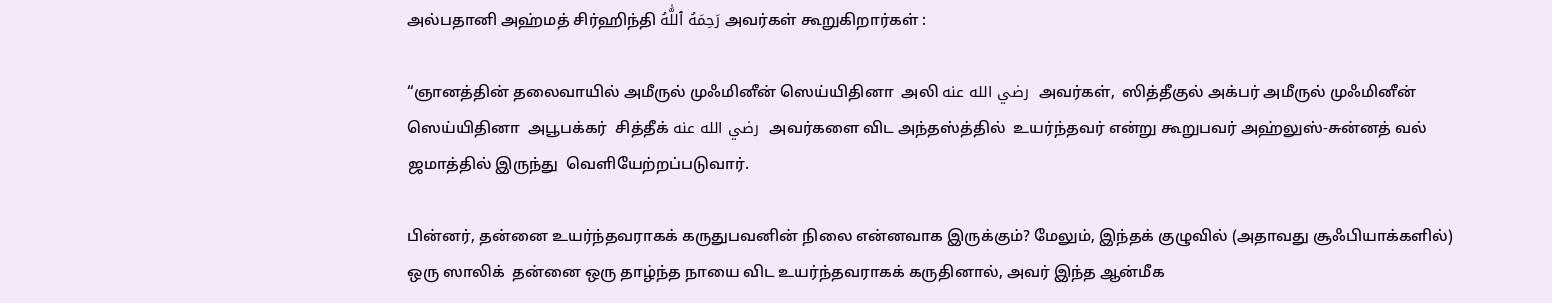அல்பதானி அஹ்மத் சிர்ஹிந்தி رَحِمَهُ ٱللَّٰهُ அவர்கள் கூறுகிறார்கள் :

“ஞானத்தின் தலைவாயில் அமீருல் முஃமினீன் ஸெய்யிதினா  அலி رضي الله عنه  அவர்கள்,  ஸித்தீகுல் அக்பர் அமீருல் முஃமினீன்  ஸெய்யிதினா  அபூபக்கர்  சித்தீக் رضي الله عنه  அவர்களை விட அந்தஸ்த்தில்  உயர்ந்தவர் என்று கூறுபவர் அஹ்லுஸ்-சுன்னத் வல் ஜமாத்தில் இருந்து  வெளியேற்றப்படுவார்.

பின்னர், தன்னை உயர்ந்தவராகக் கருதுபவனின் நிலை என்னவாக இருக்கும்? மேலும், இந்தக் குழுவில் (அதாவது சூஃபியாக்களில்) ஒரு ஸாலிக்  தன்னை ஒரு தாழ்ந்த நாயை விட உயர்ந்தவராகக் கருதினால், அவர் இந்த ஆன்மீக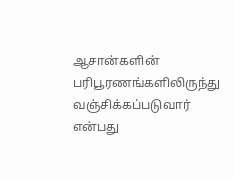ஆசான்களின்  பரிபூரணங்களிலிருந்து வஞ்சிக்கப்படுவார் என்பது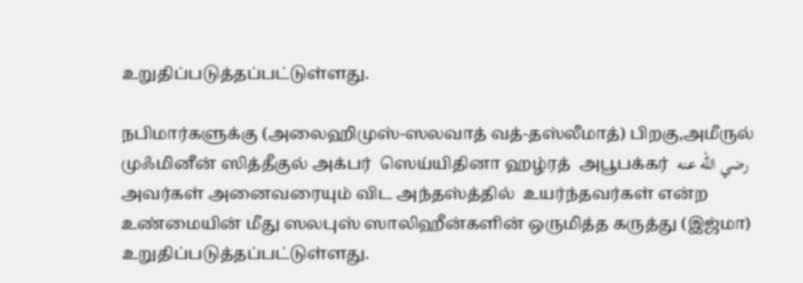உறுதிப்படுத்தப்பட்டுள்ளது.

நபிமார்களுக்கு (அலைஹிமுஸ்-ஸலவாத் வத்-தஸ்லீமாத்) பிறகு,அமீருல் முஃமினீன் ஸித்தீகுல் அக்பர்  ஸெய்யிதினா ஹழ்ரத்  அபூபக்கர்  رضي الله عنه அவர்கள் அனைவரையும் விட அந்தஸ்த்தில்  உயர்ந்தவர்கள் என்ற உண்மையின் மீது ஸலபுஸ் ஸாலிஹீன்களின் ஒருமித்த கருத்து (இஜ்மா) உறுதிப்படுத்தப்பட்டுள்ளது.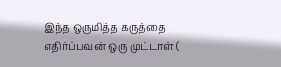இந்த ஒருமித்த கருத்தை எதிர்ப்பவன் ஒரு முட்டாள் (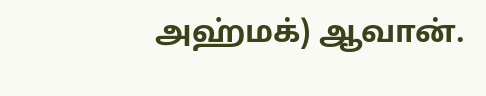அஹ்மக்) ஆவான்.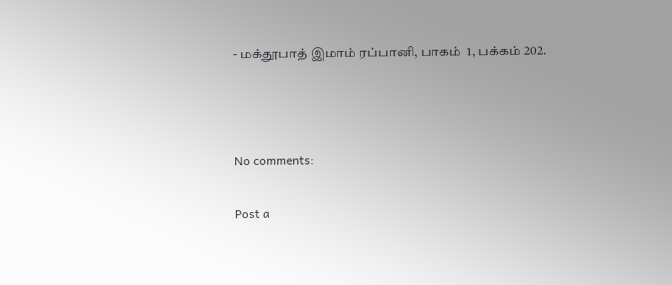- மக்தூபாத் இமாம் ரப்பானி, பாகம்  1, பக்கம் 202.



No comments:

Post a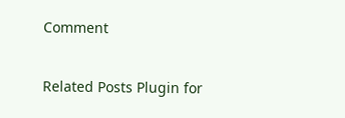Comment

Related Posts Plugin for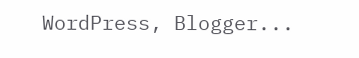WordPress, Blogger...